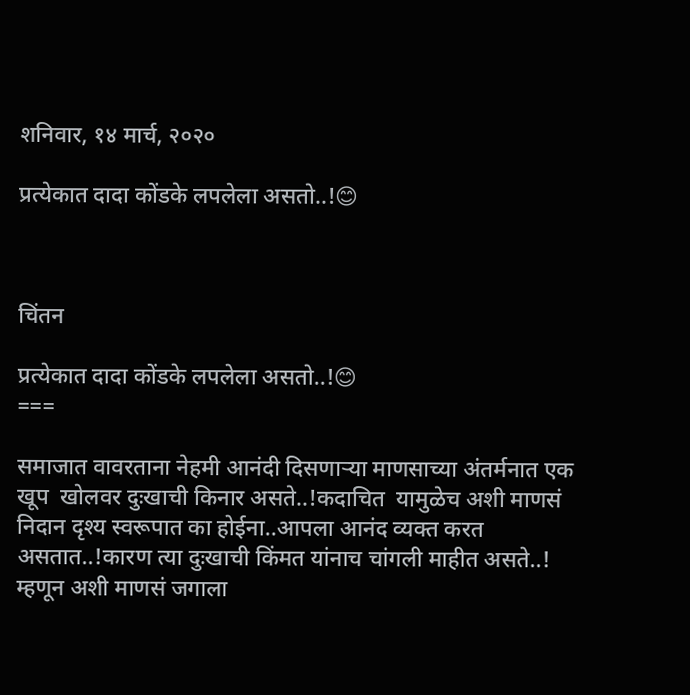शनिवार, १४ मार्च, २०२०

प्रत्येकात दादा कोंडके लपलेला असतो..!😊



चिंतन

प्रत्येकात दादा कोंडके लपलेला असतो..!😊
===

समाजात वावरताना नेहमी आनंदी दिसणाऱ्या माणसाच्या अंतर्मनात एक खूप  खोलवर दुःखाची किनार असते..!कदाचित  यामुळेच अशी माणसं निदान दृश्य स्वरूपात का होईना..आपला आनंद व्यक्त करत असतात..!कारण त्या दुःखाची किंमत यांनाच चांगली माहीत असते..! म्हणून अशी माणसं जगाला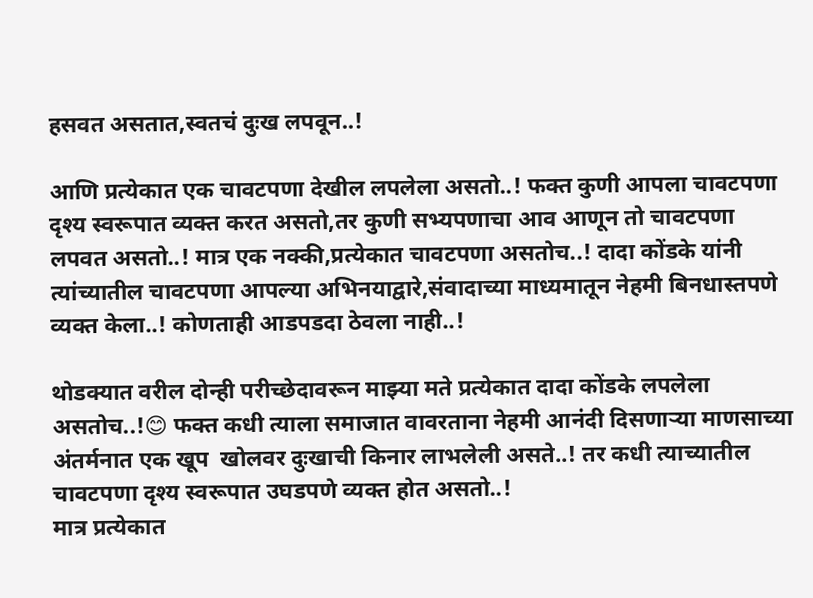हसवत असतात,स्वतचं दुःख लपवून..!

आणि प्रत्येकात एक चावटपणा देखील लपलेला असतो..! फक्त कुणी आपला चावटपणा दृश्य स्वरूपात व्यक्त करत असतो,तर कुणी सभ्यपणाचा आव आणून तो चावटपणा लपवत असतो..! मात्र एक नक्की,प्रत्येकात चावटपणा असतोच..! दादा कोंडके यांनी त्यांच्यातील चावटपणा आपल्या अभिनयाद्वारे,संवादाच्या माध्यमातून नेहमी बिनधास्तपणे व्यक्त केला..! कोणताही आडपडदा ठेवला नाही..!

थोडक्यात वरील दोन्ही परीच्छेदावरून माझ्या मते प्रत्येकात दादा कोंडके लपलेला असतोच..!😊 फक्त कधी त्याला समाजात वावरताना नेहमी आनंदी दिसणाऱ्या माणसाच्या अंतर्मनात एक खूप  खोलवर दुःखाची किनार लाभलेली असते..! तर कधी त्याच्यातील चावटपणा दृश्य स्वरूपात उघडपणे व्यक्त होत असतो..!
मात्र प्रत्येकात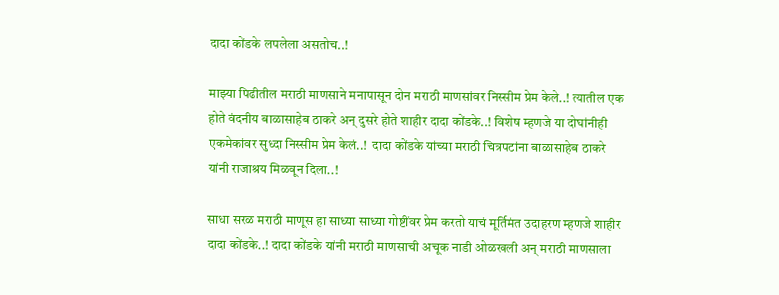दादा कोंडके लपलेला असतोच..!

माझ्या पिढीतील मराठी माणसाने मनापासून दोन मराठी माणसांवर निस्सीम प्रेम केले..! त्यातील एक होते वंदनीय बाळासाहेब ठाकरे अन् दुसरे होते शाहीर दादा कोंडके..! विशेष म्हणजे या दोघांनीही एकमेकांवर सुध्दा निस्सीम प्रेम केलं..!  दादा कोंडके यांच्या मराठी चित्रपटांना बाळासाहेब ठाकरे यांनी राजाश्रय मिळवून दिला..!

साधा सरळ मराठी माणूस हा साध्या साध्या गोष्टींवर प्रेम करतो याचं मूर्तिमंत उदाहरण म्हणजे शाहीर दादा कोंडके..! दादा कोंडके यांनी मराठी माणसाची अचूक नाडी ओळखली अन् मराठी माणसाला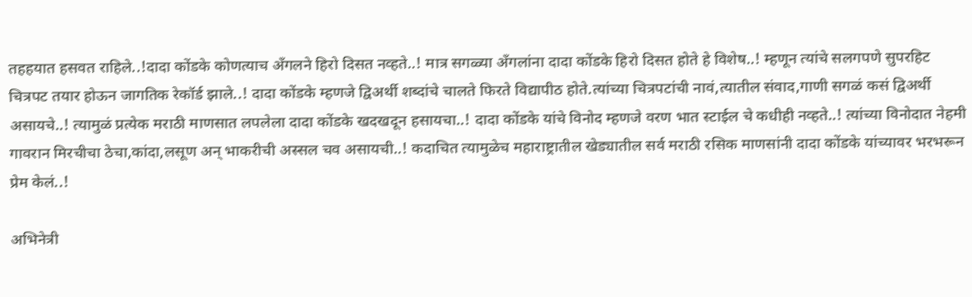तहहयात हसवत राहिले..!दादा कोंडके कोणत्याच अँगलने हिरो दिसत नव्हते..! मात्र सगळ्या अँगलांना दादा कोंडके हिरो दिसत होते हे विशेष..! म्हणून त्यांचे सलगपणे सुपरहिट चित्रपट तयार होऊन जागतिक रेकॉर्ड झाले..! दादा कोंडके म्हणजे द्विअर्थी शब्दांचे चालते फिरते विद्यापीठ होते.त्यांच्या चित्रपटांची नावं,त्यातील संवाद,गाणी सगळं कसं द्विअर्थी असायचे..! त्यामुळं प्रत्येक मराठी माणसात लपलेला दादा कोंडके खदखदून हसायचा..! दादा कोंडके यांचे विनोद म्हणजे वरण भात स्टाईल चे कधीही नव्हते..! त्यांच्या विनोदात नेहमी  गावरान मिरचीचा ठेचा,कांदा,लसूण अन् भाकरीची अस्सल चव असायची..! कदाचित त्यामुळेच महाराष्ट्रातील खेड्यातील सर्व मराठी रसिक माणसांनी दादा कोंडके यांच्यावर भरभरून प्रेम केलं..!

अभिनेत्री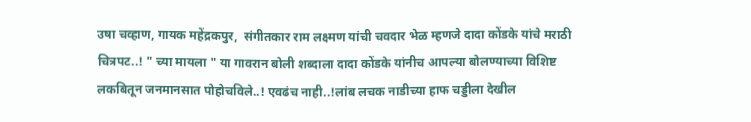उषा चव्हाण, गायक महेंद्रकपुर,  संगीतकार राम लक्ष्मण यांची चवदार भेळ म्हणजे दादा कोंडके यांचे मराठी चित्रपट..! " च्या मायला " या गावरान बोली शब्दाला दादा कोंडके यांनीच आपल्या बोलण्याच्या विशिष्ट लकबितून जनमानसात पोहोचविले..! एवढंच नाही..!लांब लचक नाडीच्या हाफ चड्डीला देखील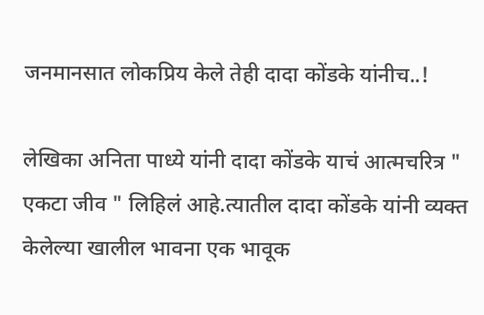जनमानसात लोकप्रिय केले तेही दादा कोंडके यांनीच..!

लेखिका अनिता पाध्ये यांनी दादा कोंडके याचं आत्मचरित्र " एकटा जीव " लिहिलं आहे.त्यातील दादा कोंडके यांनी व्यक्त केलेल्या खालील भावना एक भावूक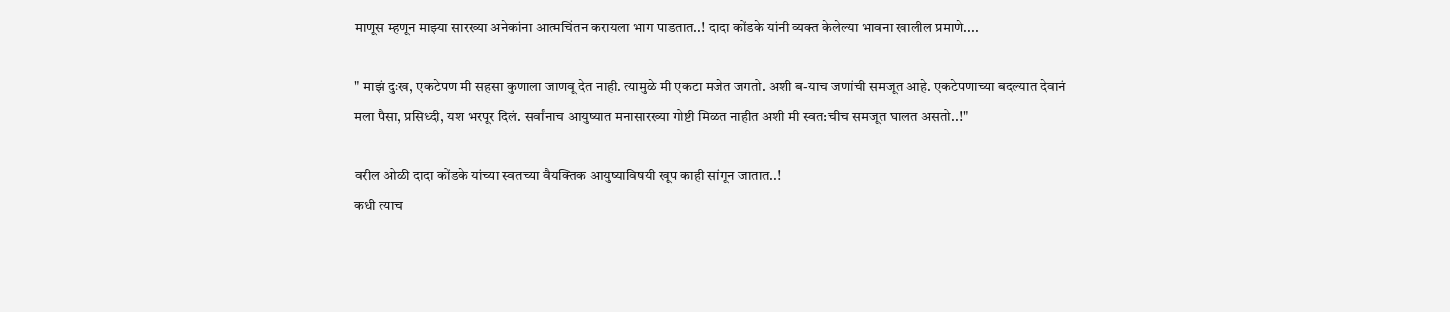माणूस म्हणून माझ्या सारख्या अनेकांना आत्मचिंतन करायला भाग पाडतात..! दादा कोंडके यांनी व्यक्त केलेल्या भावना खालील प्रमाणे....

" माझं दुःख, एकटेपण मी सहसा कुणाला जाणवू देत नाही. त्यामुळे मी एकटा मजेत जगतो. अशी ब-याच जणांची समजूत आहे. एकटेपणाच्या बदल्यात देवानं मला पैसा, प्रसिध्दी, यश भरपूर दिलं. सर्वांनाच आयुष्यात मनासारख्या गोष्टी मिळत नाहीत अशी मी स्वत:चीच समजूत घालत असतो..!"

वरील ओळी दादा कोंडके यांच्या स्वतच्या वैयक्तिक आयुष्याविषयी खूप काही सांगून जातात..!
कधी त्याच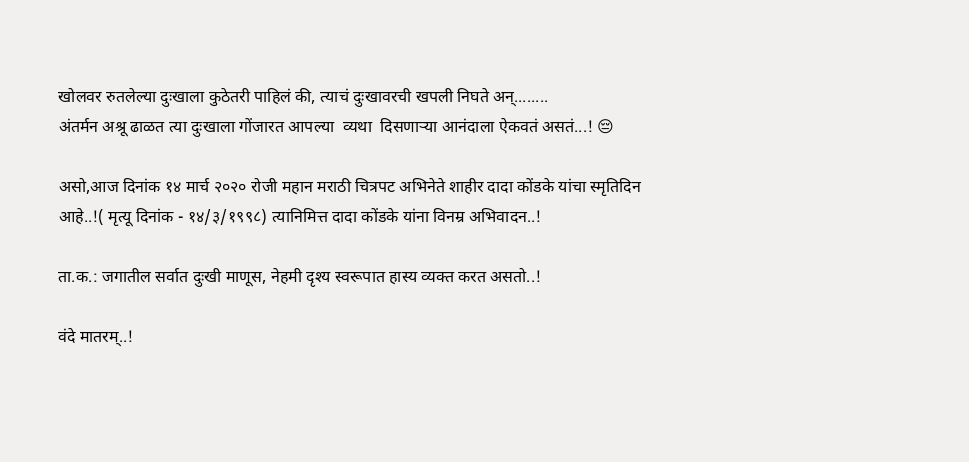खोलवर रुतलेल्या दुःखाला कुठेतरी पाहिलं की, त्याचं दुःखावरची खपली निघते अन्........
अंतर्मन अश्रू ढाळत त्या दुःखाला गोंजारत आपल्या  व्यथा  दिसणाऱ्या आनंदाला ऐकवतं असतं...! 😔

असो,आज दिनांक १४ मार्च २०२० रोजी महान मराठी चित्रपट अभिनेते शाहीर दादा कोंडके यांचा स्मृतिदिन आहे..!( मृत्यू दिनांक - १४/३/१९९८) त्यानिमित्त दादा कोंडके यांना विनम्र अभिवादन..!

ता.क.: जगातील सर्वात दुःखी माणूस, नेहमी दृश्य स्वरूपात हास्य व्यक्त करत असतो..!

वंदे मातरम्..!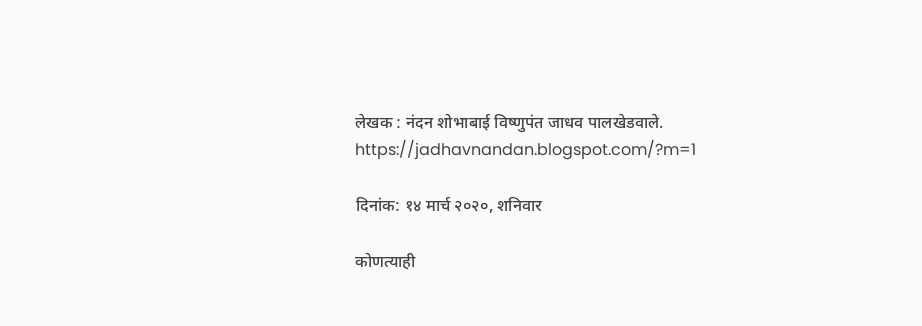लेखक : नंदन शोभाबाई विष्णुपंत जाधव पालखेडवाले.
https://jadhavnandan.blogspot.com/?m=1

दिनांक: १४ मार्च २०२०, शनिवार

कोणत्याही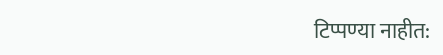टिप्पण्‍या नाहीत: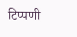टिप्पणी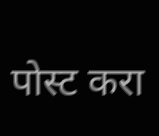पोस्ट करा